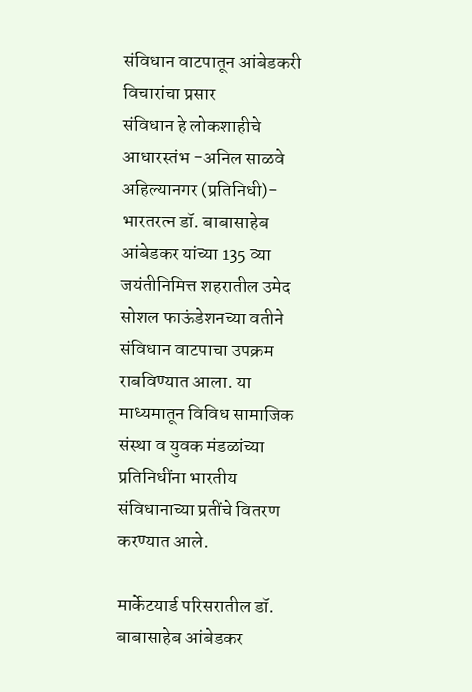संविधान वाटपातून आंबेडकरी विचारांचा प्रसार
संविधान हे लोकशाहीचे आधारस्तंभ -अनिल साळवे
अहिल्यानगर (प्रतिनिधी)- भारतरत्न डॉ. बाबासाहेब आंबेडकर यांच्या 135 व्या जयंतीनिमित्त शहरातील उमेद सोशल फाऊंडेशनच्या वतीने संविधान वाटपाचा उपक्रम राबविण्यात आला. या माध्यमातून विविध सामाजिक संस्था व युवक मंडळांच्या प्रतिनिधींना भारतीय संविधानाच्या प्रतींचे वितरण करण्यात आले.

मार्केटयार्ड परिसरातील डॉ. बाबासाहेब आंबेडकर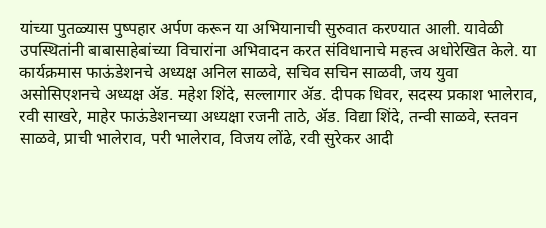यांच्या पुतळ्यास पुष्पहार अर्पण करून या अभियानाची सुरुवात करण्यात आली. यावेळी उपस्थितांनी बाबासाहेबांच्या विचारांना अभिवादन करत संविधानाचे महत्त्व अधोरेखित केले. या कार्यक्रमास फाऊंडेशनचे अध्यक्ष अनिल साळवे, सचिव सचिन साळवी, जय युवा असोसिएशनचे अध्यक्ष ॲड. महेश शिंदे, सल्लागार ॲड. दीपक धिवर, सदस्य प्रकाश भालेराव, रवी साखरे, माहेर फाऊंडेशनच्या अध्यक्षा रजनी ताठे, ॲड. विद्या शिंदे, तन्वी साळवे, स्तवन साळवे, प्राची भालेराव, परी भालेराव, विजय लोंढे, रवी सुरेकर आदी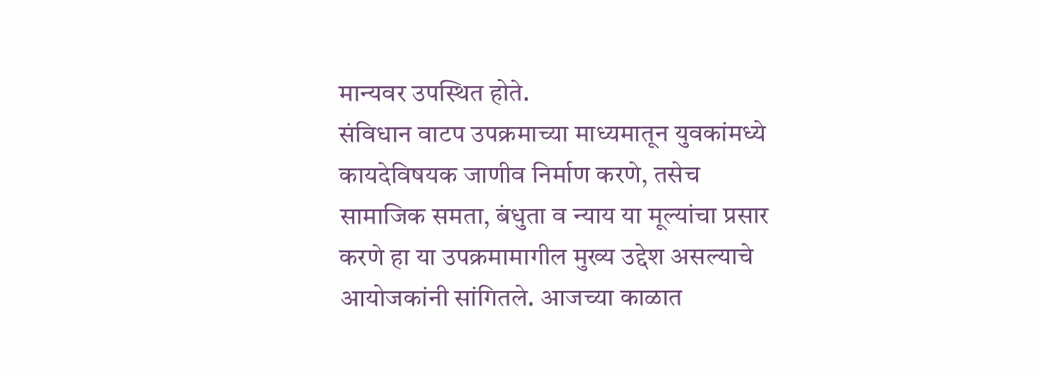मान्यवर उपस्थित होते.
संविधान वाटप उपक्रमाच्या माध्यमातून युवकांमध्ये कायदेविषयक जाणीव निर्माण करणे, तसेच सामाजिक समता, बंधुता व न्याय या मूल्यांचा प्रसार करणे हा या उपक्रमामागील मुख्य उद्देश असल्याचे आयोजकांनी सांगितले. आजच्या काळात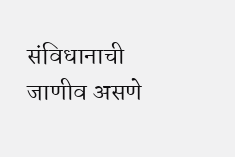संविधानाची जाणीव असणे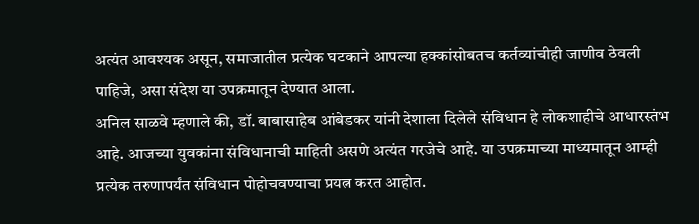अत्यंत आवश्यक असून, समाजातील प्रत्येक घटकाने आपल्या हक्कांसोबतच कर्तव्यांचीही जाणीव ठेवली पाहिजे, असा संदेश या उपक्रमातून देण्यात आला.
अनिल साळवे म्हणाले की, डॉ. बाबासाहेब आंबेडकर यांनी देशाला दिलेले संविधान हे लोकशाहीचे आधारस्तंभ आहे. आजच्या युवकांना संविधानाची माहिती असणे अत्यंत गरजेचे आहे. या उपक्रमाच्या माध्यमातून आम्ही प्रत्येक तरुणापर्यंत संविधान पोहोचवण्याचा प्रयत्न करत आहोत.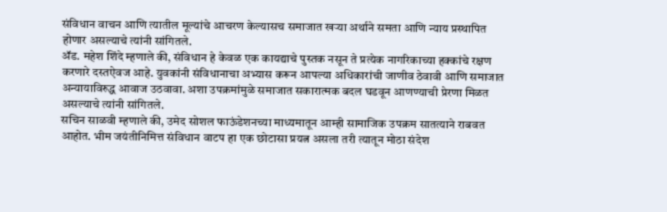संविधान वाचन आणि त्यातील मूल्यांचे आचरण केल्यासच समाजात खऱ्या अर्थाने समता आणि न्याय प्रस्थापित होणार असल्याचे त्यांनी सांगितले.
ॲड. महेश शिंदे म्हणाले की, संविधान हे केवळ एक कायद्याचे पुस्तक नसून ते प्रत्येक नागरिकाच्या हक्कांचे रक्षण करणारे दस्तऐवज आहे. युवकांनी संविधानाचा अभ्यास करून आपल्या अधिकारांची जाणीव ठेवावी आणि समाजात अन्यायाविरुद्ध आवाज उठवावा. अशा उपक्रमांमुळे समाजात सकारात्मक बदल घडवून आणण्याची प्रेरणा मिळत असल्याचे त्यांनी सांगितले.
सचिन साळवी म्हणाले की, उमेद सोशल फाऊंडेशनच्या माध्यमातून आम्ही सामाजिक उपक्रम सातत्याने राबवत आहोत. भीम जयंतीनिमित्त संविधान वाटप हा एक छोटासा प्रयत्न असला तरी त्यातून मोठा संदेश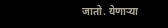जातो. येणाऱ्या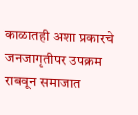काळातही अशा प्रकारचे जनजागृतीपर उपक्रम राबवून समाजात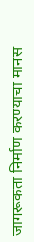जागरूकता निर्माण करण्याचा मानस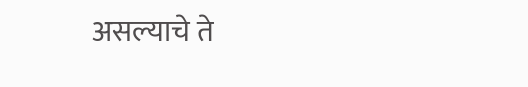असल्याचे ते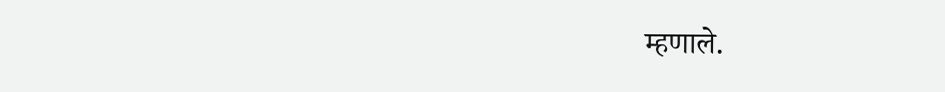म्हणाले.